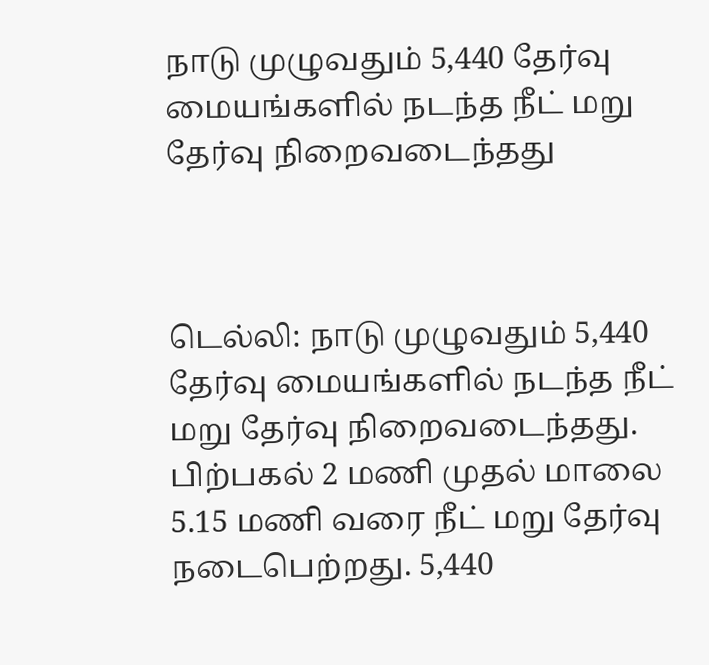நாடு முழுவதும் 5,440 தேர்வு மையங்களில் நடந்த நீட் மறு தேர்வு நிறைவடைந்தது



டெல்லி: நாடு முழுவதும் 5,440 தேர்வு மையங்களில் நடந்த நீட் மறு தேர்வு நிறைவடைந்தது. பிற்பகல் 2 மணி முதல் மாலை 5.15 மணி வரை நீட் மறு தேர்வு நடைபெற்றது. 5,440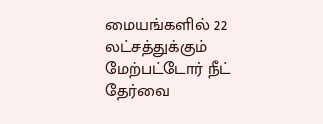மையங்களில் 22 லட்சத்துக்கும் மேற்பட்டோர் நீட் தேர்வை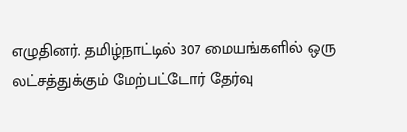எழுதினர். தமிழ்நாட்டில் 307 மையங்களில் ஒரு லட்சத்துக்கும் மேற்பட்டோர் தேர்வு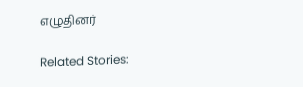எழுதினர்

Related Stories: